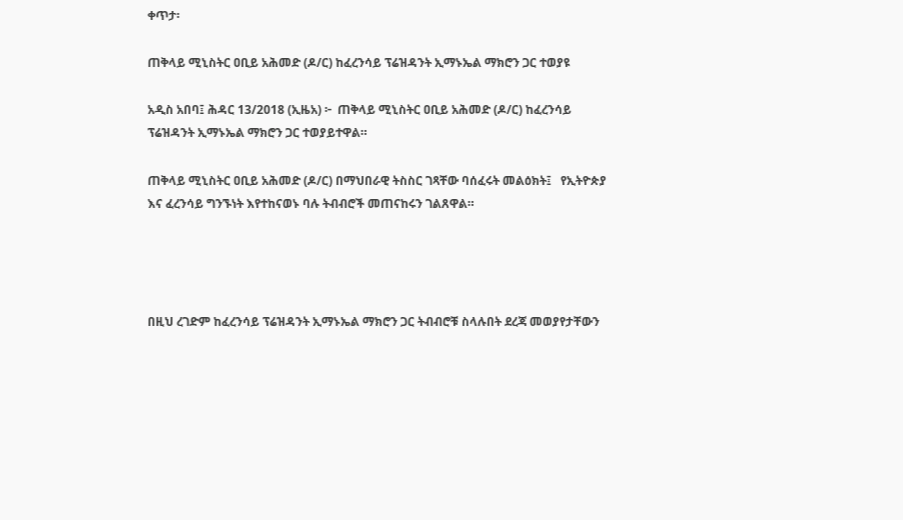ቀጥታ፡

ጠቅላይ ሚኒስትር ዐቢይ አሕመድ (ዶ/ር) ከፈረንሳይ ፕሬዝዳንት ኢማኑኤል ማክሮን ጋር ተወያዩ

አዲስ አበባ፤ ሕዳር 13/2018 (ኢዜአ) ፦  ጠቅላይ ሚኒስትር ዐቢይ አሕመድ (ዶ/ር) ከፈረንሳይ ፕሬዝዳንት ኢማኑኤል ማክሮን ጋር ተወያይተዋል።

ጠቅላይ ሚኒስትር ዐቢይ አሕመድ (ዶ/ር) በማህበራዊ ትስስር ገጻቸው ባሰፈሩት መልዕክት፤   የኢትዮጵያ እና ፈረንሳይ ግንኙነት እየተከናወኑ ባሉ ትብብሮች መጠናከሩን ገልጸዋል።




በዚህ ረገድም ከፈረንሳይ ፕሬዝዳንት ኢማኑኤል ማክሮን ጋር ትብብሮቹ ስላሉበት ደረጃ መወያየታቸውን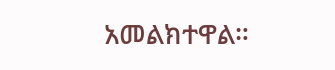አመልክተዋል።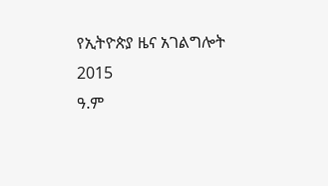የኢትዮጵያ ዜና አገልግሎት
2015
ዓ.ም